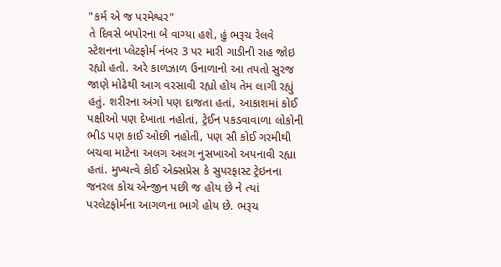"કર્મ એ જ પરમેશ્વર"
તે દિવસે બપોરના બે વાગ્યા હશે, હું ભરૂચ રેલવે સ્ટેશનના પ્લેટફોર્મ નંબર 3 પર મારી ગાડીની રાહ જોઇ રહ્યો હતો. અરે કાળઝાળ ઉનાળાનો આ તપતો સુરજ જાણે મોઢેથી આગ વરસાવી રહ્યો હોય તેમ લાગી રહ્યું હતું. શરીરના અંગો પણ દાજતા હતાં, આકાશમાં કોઈ પક્ષીઓ પણ દેખાતા નહોતાં, ટ્રેઈન પકડવાવાળા લોકોની ભીડ પણ કાઈ ઓછી નહોતી, પણ સૌ કોઈ ગરમીથી બચવા માટેના અલગ અલગ નુસખાઓ અપનાવી રહ્યા હતાં. મુખ્યત્વે કોઈ એક્સપ્રેસ કે સુપરફાસ્ટ ટ્રેઇનના જનરલ કોચ એન્જીન પછી જ હોય છે ને ત્યાં પરલેટફોર્મના આગળના ભાગે હોય છે. ભરૂચ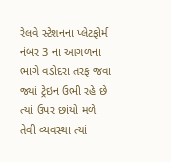રેલવે સ્ટેશનના પ્લેટફોર્મ નંબર 3 ના આગળના ભાગે વડોદરા તરફ જવા જ્યાં ટ્રેઇન ઉભી રહે છે ત્યાં ઉપર છાંયો મળે તેવી વ્યવસ્થા ત્યાં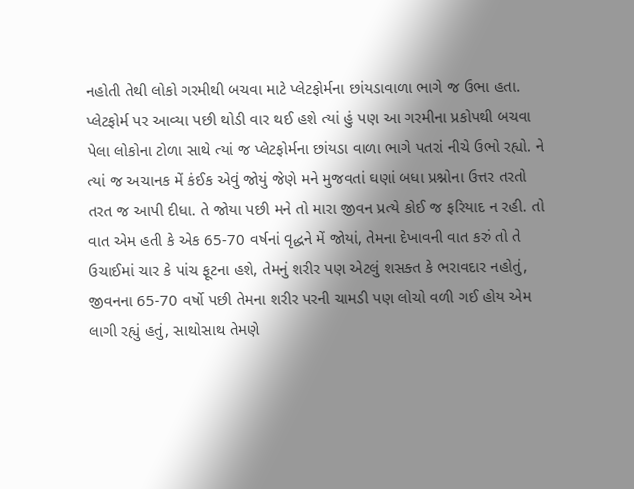નહોતી તેથી લોકો ગરમીથી બચવા માટે પ્લેટફોર્મના છાંયડાવાળા ભાગે જ ઉભા હતા.
પ્લેટફોર્મ પર આવ્યા પછી થોડી વાર થઈ હશે ત્યાં હું પણ આ ગરમીના પ્રકોપથી બચવા પેલા લોકોના ટોળા સાથે ત્યાં જ પ્લેટફોર્મના છાંયડા વાળા ભાગે પતરાં નીચે ઉભો રહ્યો. ને ત્યાં જ અચાનક મેં કંઈક એવું જોયું જેણે મને મુજવતાં ઘણાં બધા પ્રશ્નોના ઉત્તર તરતો તરત જ આપી દીધા. તે જોયા પછી મને તો મારા જીવન પ્રત્યે કોઈ જ ફરિયાદ ન રહી. તો વાત એમ હતી કે એક 65-70 વર્ષનાં વૃદ્ધને મેં જોયાં, તેમના દેખાવની વાત કરું તો તે ઉચાઈમાં ચાર કે પાંચ ફૂટના હશે, તેમનું શરીર પણ એટલું શસક્ત કે ભરાવદાર નહોતું, જીવનના 65-70 વર્ષો પછી તેમના શરીર પરની ચામડી પણ લોચો વળી ગઈ હોય એમ લાગી રહ્યું હતું, સાથોસાથ તેમણે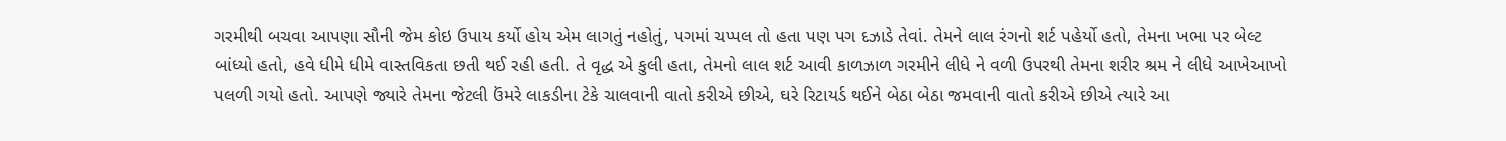ગરમીથી બચવા આપણા સૌની જેમ કોઇ ઉપાય કર્યો હોય એમ લાગતું નહોતું, પગમાં ચપ્પલ તો હતા પણ પગ દઝાડે તેવાં. તેમને લાલ રંગનો શર્ટ પહેર્યો હતો, તેમના ખભા પર બેલ્ટ બાંધ્યો હતો, હવે ધીમે ધીમે વાસ્તવિકતા છતી થઈ રહી હતી. તે વૃદ્ધ એ કુલી હતા, તેમનો લાલ શર્ટ આવી કાળઝાળ ગરમીને લીધે ને વળી ઉપરથી તેમના શરીર શ્રમ ને લીધે આખેઆખો પલળી ગયો હતો. આપણે જ્યારે તેમના જેટલી ઉંમરે લાકડીના ટેકે ચાલવાની વાતો કરીએ છીએ, ઘરે રિટાયર્ડ થઈને બેઠા બેઠા જમવાની વાતો કરીએ છીએ ત્યારે આ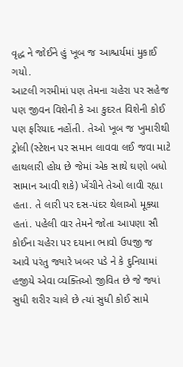વૃદ્ધ ને જોઈને હું ખૂબ જ આશ્ચર્યમાં મુકાઈ ગયો.
આટલી ગરમીમાં પણ તેમના ચહેરા પર સહેજ પણ જીવન વિશેની કે આ કુદરત વિશેની કોઈ પણ ફરિયાદ નહોંતી. તેઓ ખૂબ જ ખુમારીથી ટ્રોલી (સ્ટેશન પર સમાન લાવવા લઈ જવા માટે હાથલારી હોય છે જેમાં એક સાથે ઘણો બધો સામાન આવી શકે) ખેંચીને તેઓ લાવી રહ્યા હતા. તે લારી પર દસ-પંદર થેલાઓ મૂક્યા હતાં. પહેલી વાર તેમને જોતા આપણા સૌ કોઈના ચહેરા પર દયાના ભાવો ઉપજી જ આવે પરંતુ જ્યારે ખબર પડે ને કે દુનિયામાં હજીયે એવા વ્યક્તિઓ જીવિત છે જે જ્યાં સુધી શરીર ચાલે છે ત્યાં સુધી કોઈ સામે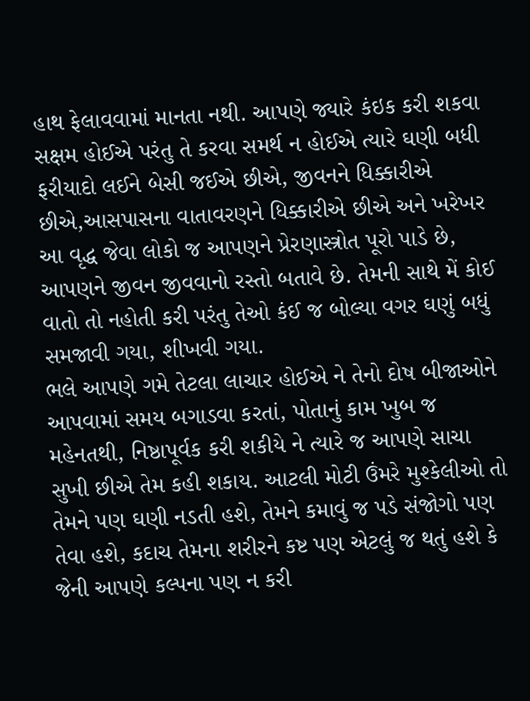હાથ ફેલાવવામાં માનતા નથી. આપણે જ્યારે કંઇક કરી શકવા સક્ષમ હોઈએ પરંતુ તે કરવા સમર્થ ન હોઈએ ત્યારે ઘણી બધી ફરીયાદો લઈને બેસી જઈએ છીએ, જીવનને ધિક્કારીએ છીએ,આસપાસના વાતાવરણને ધિક્કારીએ છીએ અને ખરેખર આ વૃદ્ધ જેવા લોકો જ આપણને પ્રેરણાસ્ત્રોત પૂરો પાડે છે, આપણને જીવન જીવવાનો રસ્તો બતાવે છે. તેમની સાથે મેં કોઈ વાતો તો નહોતી કરી પરંતુ તેઓ કંઈ જ બોલ્યા વગર ઘણું બધું સમજાવી ગયા, શીખવી ગયા.
ભલે આપણે ગમે તેટલા લાચાર હોઈએ ને તેનો દોષ બીજાઓને આપવામાં સમય બગાડવા કરતાં, પોતાનું કામ ખુબ જ મહેનતથી, નિષ્ઠાપૂર્વક કરી શકીયે ને ત્યારે જ આપણે સાચા સુખી છીએ તેમ કહી શકાય. આટલી મોટી ઉંમરે મુશ્કેલીઓ તો તેમને પણ ઘણી નડતી હશે, તેમને કમાવું જ પડે સંજોગો પણ તેવા હશે, કદાચ તેમના શરીરને કષ્ટ પણ એટલું જ થતું હશે કે જેની આપણે કલ્પના પણ ન કરી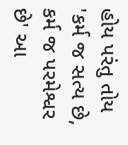હોય પરંતુ તોય 'કર્મ જ સત્ય છે, કર્મ જ પરમેશ્વર છે' આ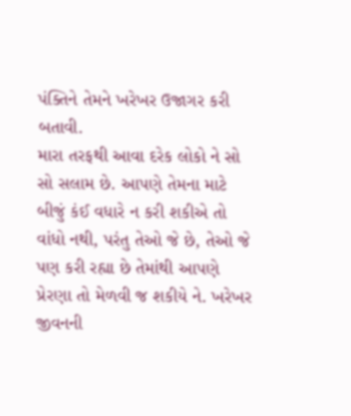પંક્તિને તેમને ખરેખર ઉજાગર કરી બતાવી.
મારા તરફથી આવા દરેક લોકો ને સો સો સલામ છે. આપણે તેમના માટે બીજું કંઈ વધારે ન કરી શકીએ તો વાંધો નથી, પરંતુ તેઓ જે છે, તેઓ જે પણ કરી રહ્યા છે તેમાંથી આપણે પ્રેરણા તો મેળવી જ શકીયે ને. ખરેખર જીવનની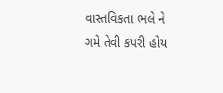વાસ્તવિકતા ભલે ને ગમે તેવી કપરી હોય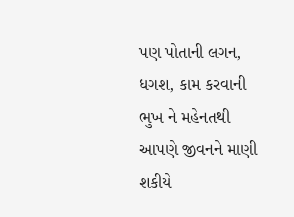પણ પોતાની લગન, ધગશ, કામ કરવાની ભુખ ને મહેનતથી આપણે જીવનને માણી શકીયે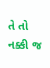તે તો નક્કી જ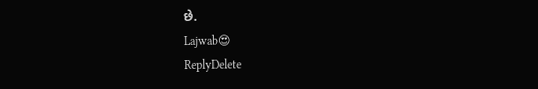છે.
Lajwab😍
ReplyDelete